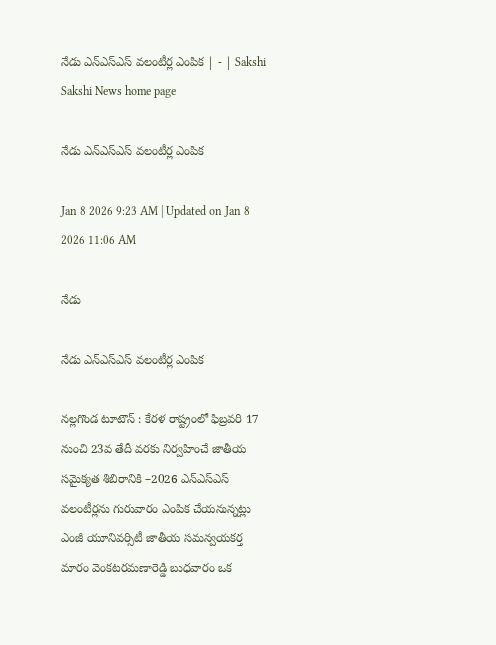నేడు ఎన్‌ఎస్‌ఎస్‌ వలంటీర్ల ఎంపిక | - | Sakshi
Sakshi News home page

నేడు ఎన్‌ఎస్‌ఎస్‌ వలంటీర్ల ఎంపిక

Jan 8 2026 9:23 AM | Updated on Jan 8 2026 11:06 AM

నేడు

నేడు ఎన్‌ఎస్‌ఎస్‌ వలంటీర్ల ఎంపిక

నల్లగొండ టూటౌన్‌ : కేరళ రాష్ట్రంలో ఫిబ్రవరి 17 నుంచి 23వ తేదీ వరకు నిర్వహించే జాతీయ సమైక్యత శిబిరానికి –2026 ఎన్‌ఎస్‌ఎస్‌ వలంటీర్లను గురువారం ఎంపిక చేయనున్నట్లు ఎంజీ యూనివర్సిటీ జాతీయ సమన్వయకర్త మారం వెంకటరమణారెడ్డి బుధవారం ఒక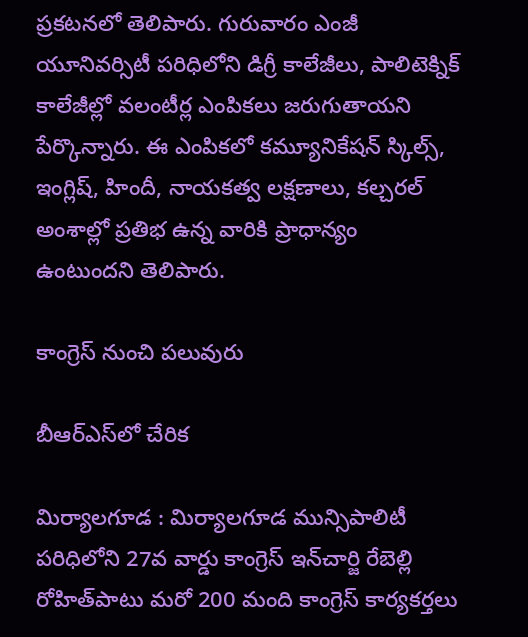ప్రకటనలో తెలిపారు. గురువారం ఎంజీ యూనివర్సిటీ పరిధిలోని డిగ్రీ కాలేజీలు, పాలిటెక్నిక్‌ కాలేజీల్లో వలంటీర్ల ఎంపికలు జరుగుతాయని పేర్కొన్నారు. ఈ ఎంపికలో కమ్యూనికేషన్‌ స్కిల్స్‌, ఇంగ్లిష్‌, హిందీ, నాయకత్వ లక్షణాలు, కల్చరల్‌ అంశాల్లో ప్రతిభ ఉన్న వారికి ప్రాధాన్యం ఉంటుందని తెలిపారు.

కాంగ్రెస్‌ నుంచి పలువురు

బీఆర్‌ఎస్‌లో చేరిక

మిర్యాలగూడ : మిర్యాలగూడ మున్సిపాలిటీ పరిధిలోని 27వ వార్డు కాంగ్రెస్‌ ఇన్‌చార్జి రేబెల్లి రోహిత్‌పాటు మరో 200 మంది కాంగ్రెస్‌ కార్యకర్తలు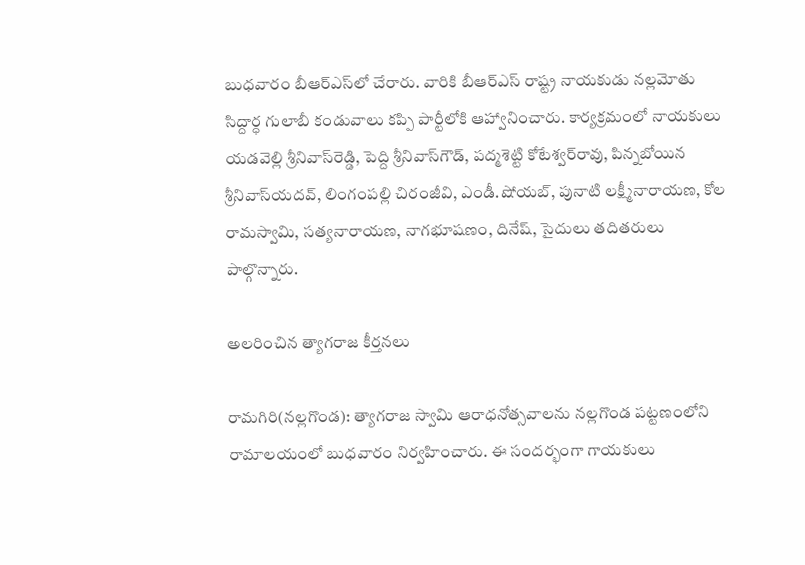బుధవారం బీఆర్‌ఎస్‌లో చేరారు. వారికి బీఆర్‌ఎస్‌ రాష్ట్ర నాయకుడు నల్లమోతు సిద్దార్ధ గులాబీ కండువాలు కప్పి పార్టీలోకి ఆహ్వానించారు. కార్యక్రమంలో నాయకులు యడవెల్లి శ్రీనివాస్‌రెడ్డి, పెద్ది శ్రీనివాస్‌గౌడ్‌, పద్మశెట్టి కోటేశ్వర్‌రావు, పిన్నబోయిన శ్రీనివాస్‌యదవ్‌, లింగంపల్లి చిరంజీవి, ఎండీ.షోయబ్‌, పునాటి లక్ష్మీనారాయణ, కోల రామస్వామి, సత్యనారాయణ, నాగభూషణం, దినేష్‌, సైదులు తదితరులు పాల్గొన్నారు.

అలరించిన త్యాగరాజ కీర్తనలు

రామగిరి(నల్లగొండ): త్యాగరాజ స్వామి ఆరాధనోత్సవాలను నల్లగొండ పట్టణంలోని రామాలయంలో బుధవారం నిర్వహించారు. ఈ సందర్భంగా గాయకులు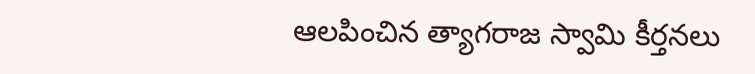ఆలపించిన త్యాగరాజ స్వామి కీర్తనలు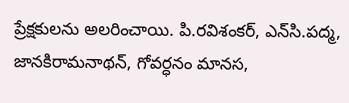ప్రేక్షకులను అలరించాయి. పి.రవిశంకర్‌, ఎన్‌సి.పద్మ, జానకిరామనాథన్‌, గోవర్ధనం మానస,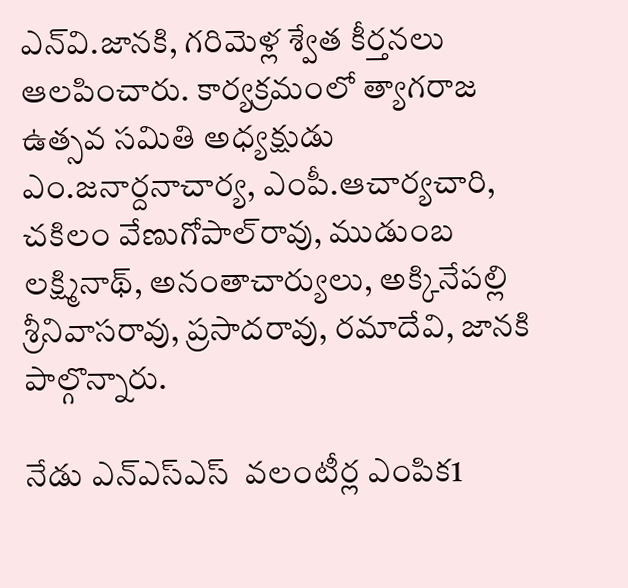ఎన్‌వి.జానకి, గరిమెళ్ల శ్వేత కీర్తనలు ఆలపించారు. కార్యక్రమంలో త్యాగరాజ ఉత్సవ సమితి అధ్యక్షుడు ఎం.జనార్దనాచార్య, ఎంపీ.ఆచార్యచారి, చకిలం వేణుగోపాల్‌రావు, ముడుంబ లక్ష్మినాథ్‌, అనంతాచార్యులు, అక్కినేపల్లి శ్రీనివాసరావు, ప్రసాదరావు, రమాదేవి, జానకి పాల్గొన్నారు.

నేడు ఎన్‌ఎస్‌ఎస్‌  వలంటీర్ల ఎంపిక1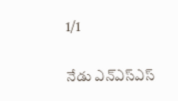1/1

నేడు ఎన్‌ఎస్‌ఎస్‌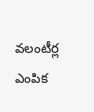వలంటీర్ల ఎంపిక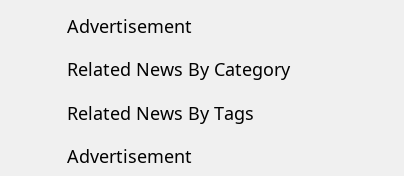Advertisement

Related News By Category

Related News By Tags

Advertisement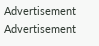Advertisement
Advertisement